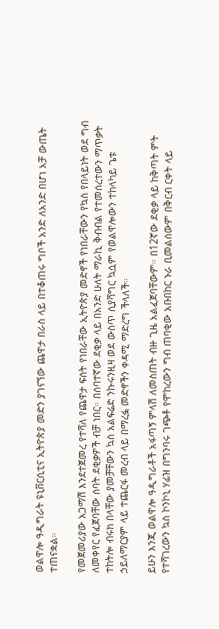ወልዋሎ ዓዲግራት ዩኒቨርሲቲና ኢትዮጵያ መድን ያገናኘው ጨዋታ በራስ ላይ በተቆጠሩ ግቦች አንድ ለአንድ በሆነ አቻ ውጤት ተጠናቋል።

የመጀመሪያው አጋማሽ እንደተጀመረ የተሻለ የጨዋታ ፍሰት የነበራቸው ኢትዮጵያ መድኖች የነበራቸውን የኳስ የበላይነት ወደ ግብ ለመቀየር የፈጀባቸው ሰባት ደቂቃዎች ብቻ ነበር። በሰባተኛው ደቂቃ ላይ በአንድ ሁለት ማራኪ ቅብብል የተመሰረተውን ማጥቃት ተከትሎ ብሩክ በላቸው ያመቻቸውን ኳስ አልፍሬድ ንኩሩንዚዛ ወደ ውስጥ ሲያሻግር ኳሷም የወልዋሎውን ተከላካይ ጌቱ ኃይለማርያም ላይ ተጨርፋ መረብ ላይ በማረፏ መድኖችን ቀዳሚ ማድረግ ችላለች።

ይሁን እንጂ ወልዋሎ ዓዲግራቶች አፋጣኝ ምላሽ ለመስጠት ብዙ ጊዜ አልፈጀባቸውም። በ12ኛው ደቂቃ ላይ ከቅጣት ምት የተሻገረውን ኳስ ኮንኮኒ ሃፊዝ በግንባሩ ገጭቶ የሞከረውን ግብ ጠባቂው አቡበከር ኑራ ቢመልሰውም በቅርብ ርቀት ላይ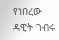የነበረው ዳዊት ገብሩ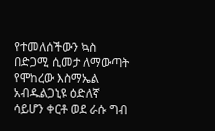የተመለሰችውን ኳስ በድጋሚ ሲመታ ለማውጣት የሞከረው እስማኤል አብዱልጋኒዩ ዕድለኛ ሳይሆን ቀርቶ ወደ ራሱ ግብ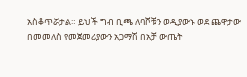አስቆጥሯታል። ይህች ግብ ቢጫ ለባሾቹን ወዲያውኑ ወደ ጨዋታው በመመለስ የመጀመሪያውን አጋማሽ በአቻ ውጤት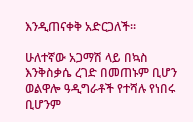እንዲጠናቀቅ አድርጋለች።

ሁለተኛው አጋማሽ ላይ በኳስ እንቅስቃሴ ረገድ በመጠኑም ቢሆን ወልዋሎ ዓዲግራቶች የተሻሉ የነበሩ ቢሆንም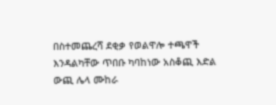በስተመጨረሻ ደቂቃ የወልዋሎ ተጫዋች እንዳልካቸው ጥበቡ ካባከነው አስቆጪ እድል ውጪ ሌላ ሙከራ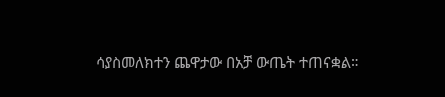ሳያስመለክተን ጨዋታው በአቻ ውጤት ተጠናቋል።